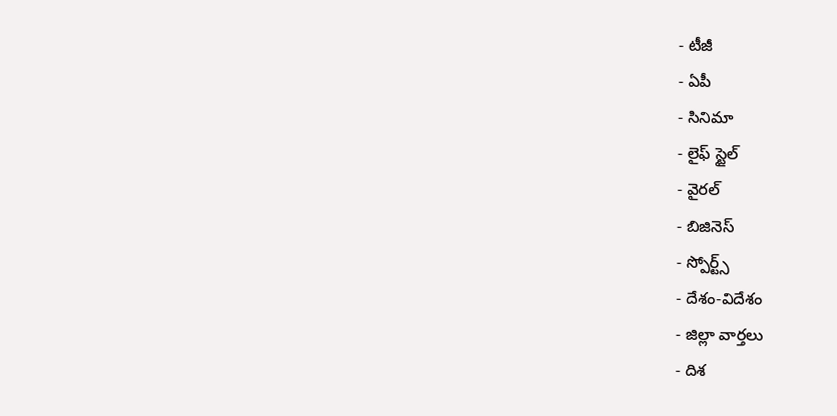- టీజీ
- ఏపీ
- సినిమా
- లైఫ్ స్టైల్
- వైరల్
- బిజినెస్
- స్పోర్ట్స్
- దేశం-విదేశం
- జిల్లా వార్తలు
- దిశ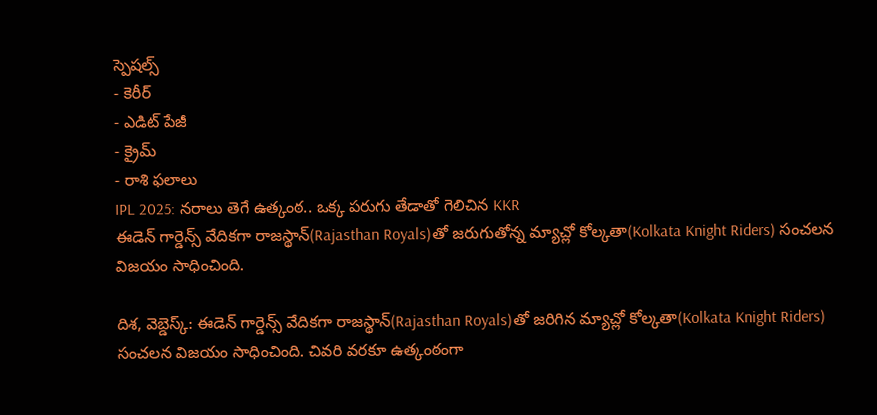స్పెషల్స్
- కెరీర్
- ఎడిట్ పేజీ
- క్రైమ్
- రాశి ఫలాలు
IPL 2025: నరాలు తెగే ఉత్కంఠ.. ఒక్క పరుగు తేడాతో గెలిచిన KKR
ఈడెన్ గార్డెన్స్ వేదికగా రాజస్థాన్(Rajasthan Royals)తో జరుగుతోన్న మ్యాచ్లో కోల్కతా(Kolkata Knight Riders) సంచలన విజయం సాధించింది.

దిశ, వెబ్డెస్క్: ఈడెన్ గార్డెన్స్ వేదికగా రాజస్థాన్(Rajasthan Royals)తో జరిగిన మ్యాచ్లో కోల్కతా(Kolkata Knight Riders) సంచలన విజయం సాధించింది. చివరి వరకూ ఉత్కంఠంగా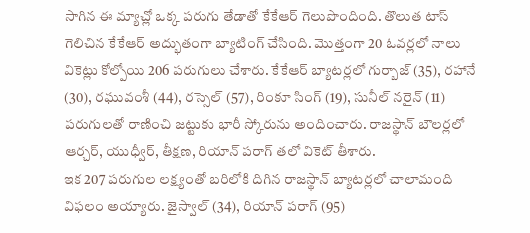సాగిన ఈ మ్యాచ్లో ఒక్క పరుగు తేడాతో కేకేఆర్ గెలుపొందింది. తొలుత టాస్ గెలిచిన కేకేఆర్ అద్భుతంగా బ్యాటింగ్ చేసింది. మొత్తంగా 20 ఓవర్లలో నాలు వికెట్లు కోల్పోయి 206 పరుగులు చేశారు. కేకేఆర్ బ్యాటర్లలో గుర్బాజ్ (35), రహానే (30), రఘువంశీ (44), రస్సెల్ (57), రింకూ సింగ్ (19), సునీల్ నరైన్ (11) పరుగులతో రాణించి జట్టుకు భారీ స్కోరును అందించారు. రాజస్థాన్ బౌలర్లలో ఆర్చర్, యుధ్వీర్, తీక్షణ, రియాన్ పరాగ్ తలో వికెట్ తీశారు.
ఇక 207 పరుగుల లక్ష్యంతో బరిలోకి దిగిన రాజస్థాన్ బ్యాటర్లలో చాలామంది విఫలం అయ్యారు. జైస్వాల్ (34), రియాన్ పరాగ్ (95)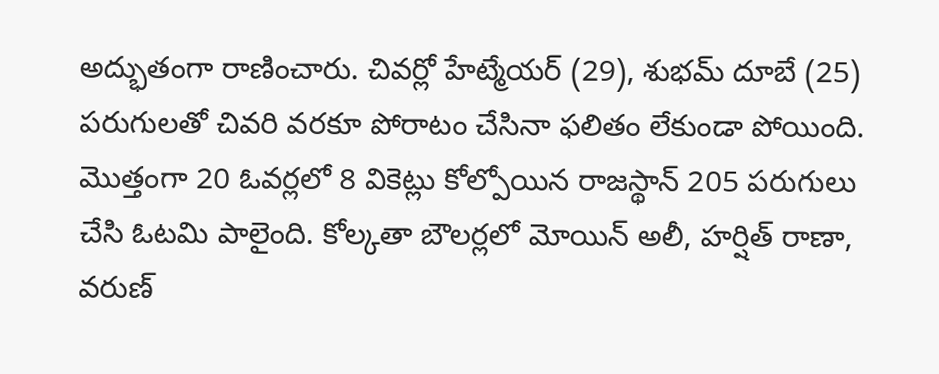అద్భుతంగా రాణించారు. చివర్లో హేట్మేయర్ (29), శుభమ్ దూబే (25) పరుగులతో చివరి వరకూ పోరాటం చేసినా ఫలితం లేకుండా పోయింది. మొత్తంగా 20 ఓవర్లలో 8 వికెట్లు కోల్పోయిన రాజస్థాన్ 205 పరుగులు చేసి ఓటమి పాలైంది. కోల్కతా బౌలర్లలో మోయిన్ అలీ, హర్షిత్ రాణా, వరుణ్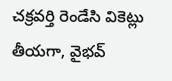చక్రవర్తి రెండేసి వికెట్లు తీయగా, వైభవ్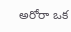అరోరా ఒక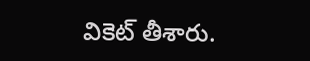వికెట్ తీశారు.